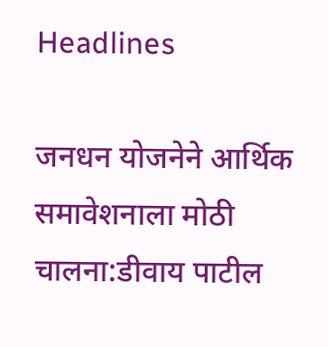Headlines

जनधन योजनेने आर्थिक समावेशनाला मोठी चालना:डीवाय पाटील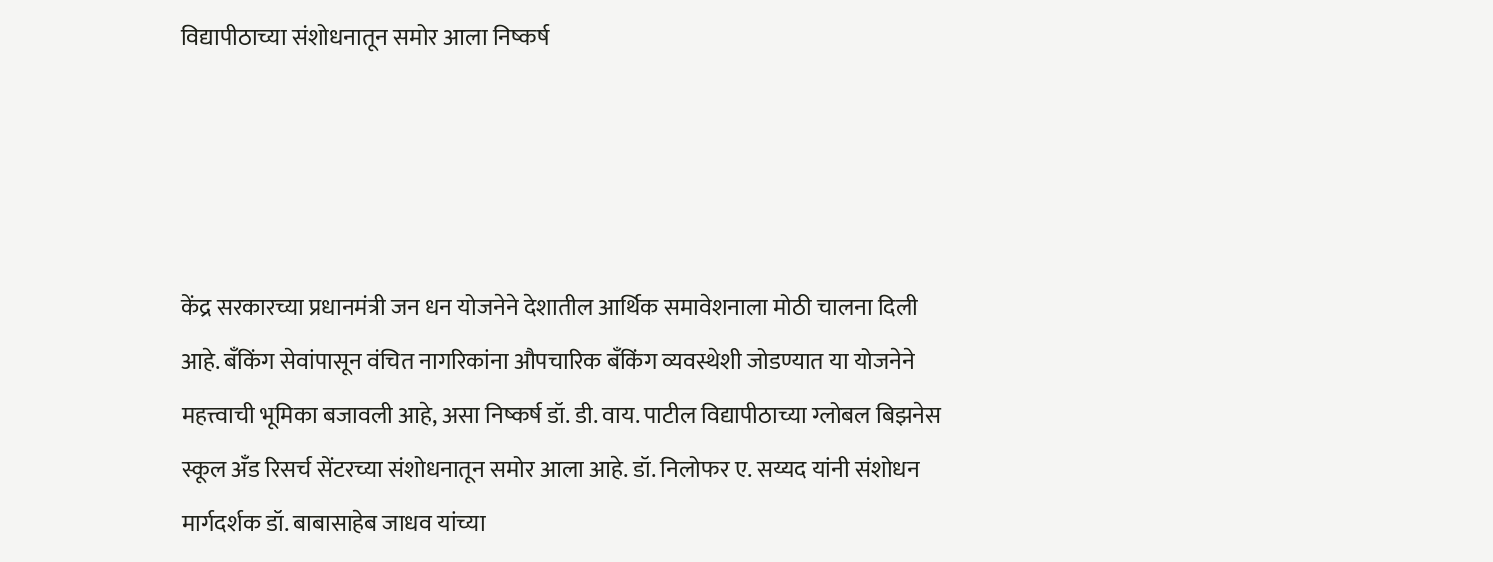विद्यापीठाच्या संशोधनातून समोर आला निष्कर्ष




केंद्र सरकारच्या प्रधानमंत्री जन धन योजनेने देशातील आर्थिक समावेशनाला मोठी चालना दिली आहे. बँकिंग सेवांपासून वंचित नागरिकांना औपचारिक बँकिंग व्यवस्थेशी जोडण्यात या योजनेने महत्त्वाची भूमिका बजावली आहे, असा निष्कर्ष डॉ. डी. वाय. पाटील विद्यापीठाच्या ग्लोबल बिझनेस स्कूल अँड रिसर्च सेंटरच्या संशोधनातून समोर आला आहे. डॉ. निलोफर ए. सय्यद यांनी संशोधन मार्गदर्शक डॉ. बाबासाहेब जाधव यांच्या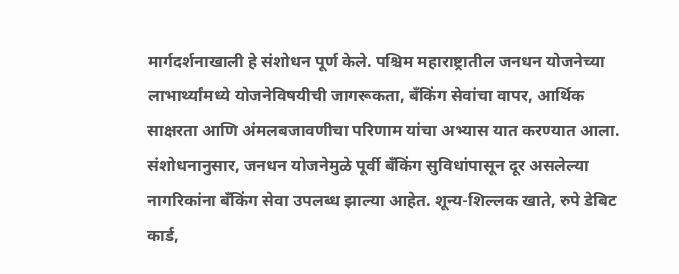मार्गदर्शनाखाली हे संशोधन पूर्ण केले. पश्चिम महाराष्ट्रातील जनधन योजनेच्या लाभार्थ्यांमध्ये योजनेविषयीची जागरूकता, बँकिंग सेवांचा वापर, आर्थिक साक्षरता आणि अंमलबजावणीचा परिणाम यांचा अभ्यास यात करण्यात आला. संशोधनानुसार, जनधन योजनेमुळे पूर्वी बँकिंग सुविधांपासून दूर असलेल्या नागरिकांना बँकिंग सेवा उपलब्ध झाल्या आहेत. शून्य-शिल्लक खाते, रुपे डेबिट कार्ड,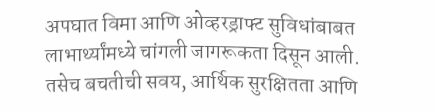अपघात विमा आणि ओव्हरड्राफ्ट सुविधांबाबत लाभार्थ्यांमध्ये चांगली जागरूकता दिसून आली. तसेच बचतीची सवय, आर्थिक सुरक्षितता आणि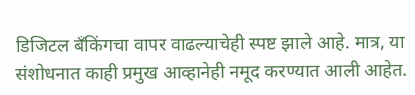डिजिटल बँकिंगचा वापर वाढल्याचेही स्पष्ट झाले आहे. मात्र, या संशोधनात काही प्रमुख आव्हानेही नमूद करण्यात आली आहेत.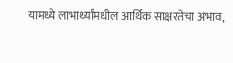यामध्ये लाभार्थ्यांमधील आर्थिक साक्षरतेचा अभाव,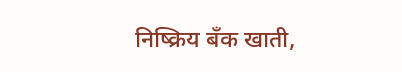निष्क्रिय बँक खाती,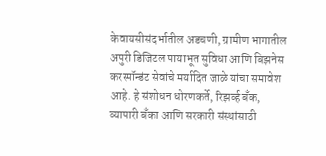केवायसीसंदर्भातील अडचणी, ग्रामीण भागातील अपुरी डिजिटल पायाभूत सुविधा आणि बिझनेस करस्पॉन्डंट सेवांचे मर्यादित जाळे यांचा समावेश आहे. हे संशोधन धोरणकर्ते, रिझर्व्ह बँक, व्यापारी बँका आणि सरकारी संस्थांसाठी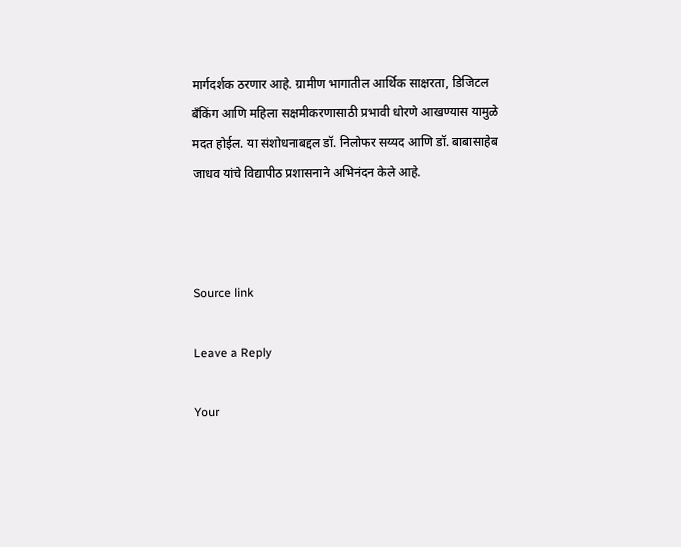मार्गदर्शक ठरणार आहे. ग्रामीण भागातील आर्थिक साक्षरता, डिजिटल बँकिंग आणि महिला सक्षमीकरणासाठी प्रभावी धोरणे आखण्यास यामुळे मदत होईल. या संशोधनाबद्दल डॉ. निलोफर सय्यद आणि डॉ. बाबासाहेब जाधव यांचे विद्यापीठ प्रशासनाने अभिनंदन केले आहे.



Source link

Leave a Reply

Your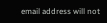email address will not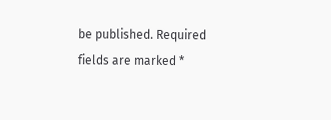be published. Required fields are marked *